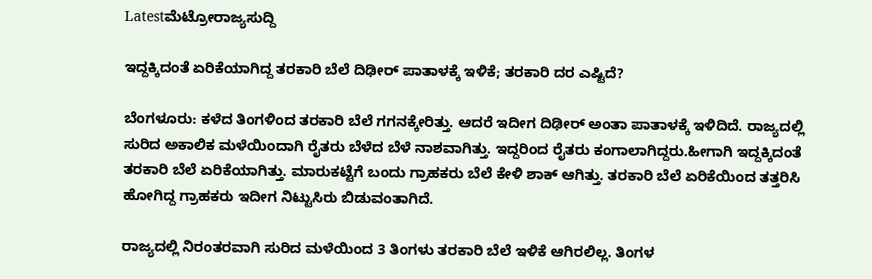Latestಮೆಟ್ರೋರಾಜ್ಯಸುದ್ದಿ

ಇದ್ದಕ್ಕಿದಂತೆ ಏರಿಕೆಯಾಗಿದ್ದ ತರಕಾರಿ ಬೆಲೆ ದಿಢೀರ್ ಪಾತಾಳಕ್ಕೆ ಇಳಿಕೆ; ತರಕಾರಿ ದರ ಎಷ್ಟಿದೆ?

ಬೆಂಗಳೂರು: ಕಳೆದ ತಿಂಗಳಿಂದ ತರಕಾರಿ ಬೆಲೆ ಗಗನಕ್ಕೇರಿತ್ತು. ಆದರೆ ಇದೀಗ ದಿಢೀರ್ ಅಂತಾ ಪಾತಾಳಕ್ಕೆ ಇಳಿದಿದೆ. ರಾಜ್ಯದಲ್ಲಿ ಸುರಿದ ಅಕಾಲಿಕ ಮಳೆಯಿಂದಾಗಿ ರೈತರು ಬೆಳೆದ ಬೆಳೆ ನಾಶವಾಗಿತ್ತು. ಇದ್ದರಿಂದ ರೈತರು ಕಂಗಾಲಾಗಿದ್ದರು.ಹೀಗಾಗಿ ಇದ್ದಕ್ಕಿದಂತೆ ತರಕಾರಿ ಬೆಲೆ ಏರಿಕೆಯಾಗಿತ್ತು. ಮಾರುಕಟ್ಟೆಗೆ ಬಂದು ಗ್ರಾಹಕರು ಬೆಲೆ ಕೇಳಿ ಶಾಕ್ ಆಗಿತ್ತು. ತರಕಾರಿ ಬೆಲೆ ಏರಿಕೆಯಿಂದ ತತ್ತರಿಸಿ ಹೋಗಿದ್ದ ಗ್ರಾಹಕರು ಇದೀಗ ನಿಟ್ಟುಸಿರು ಬಿಡುವಂತಾಗಿದೆ.

ರಾಜ್ಯದಲ್ಲಿ ನಿರಂತರವಾಗಿ ಸುರಿದ ಮಳೆಯಿಂದ 3 ತಿಂಗಳು ತರಕಾರಿ ಬೆಲೆ ಇಳಿಕೆ ಆಗಿರಲಿಲ್ಲ. ತಿಂಗಳ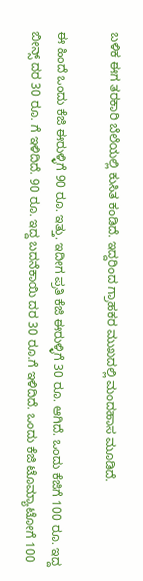ಬಳಿಕ ಈಗ ತರಕಾರಿ ಬೆಲೆಯಲ್ಲಿ ಕುಸಿತ ಕಂಡಿದೆ. ಇದ್ದರಿಂದ ಗ್ರಾಹಕರ ಮುಖದಲ್ಲಿ ಮಂದಹಾಸ ಮೂಡಿದೆ.

ಈ ಹಿಂದೆ ಒಂದು ಕೆಜಿ ಈರುಳ್ಳಿಗೆ 90 ರೂ. ಇತ್ತು. ಇದೀಗ ಪ್ರತಿ ಕೆಜಿ ಈರುಳ್ಳಿಗೆ 30 ರೂ. ಆಗಿದೆ. ಒಂದು ಕೆಜಿಗೆ 100 ರೂ. ಇದ್ದ ಬೀನ್ಸ್ ದರ 30 ರೂ. ಗೆ ಇಳಿದಿದೆ. 90 ರೂ. ಇದ್ದ ಬದನೆಕಾಯಿ ದರ 30 ರೂ.ಗೆ ಇಳಿದಿದೆ. ಒಂದು ಕೆಜಿ ಟೊಮ್ಯಾಟೋಗೆ 100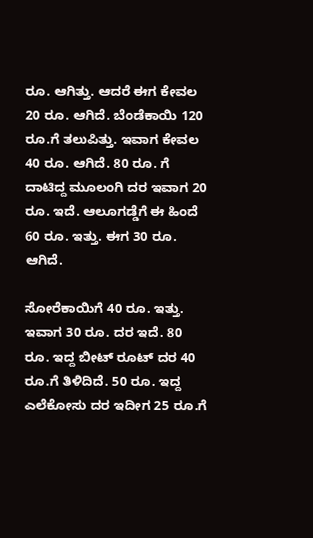ರೂ. ಆಗಿತ್ತು. ಆದರೆ ಈಗ ಕೇವಲ 20 ರೂ. ಆಗಿದೆ. ಬೆಂಡೆಕಾಯಿ 120 ರೂ.ಗೆ ತಲುಪಿತ್ತು. ಇವಾಗ ಕೇವಲ 40 ರೂ. ಆಗಿದೆ. 80 ರೂ. ಗೆ ದಾಟಿದ್ದ ಮೂಲಂಗಿ ದರ ಇವಾಗ 20 ರೂ. ಇದೆ. ಆಲೂಗಡ್ಡೆಗೆ ಈ ಹಿಂದೆ 60 ರೂ. ಇತ್ತು. ಈಗ 30 ರೂ. ಆಗಿದೆ.

ಸೋರೆಕಾಯಿಗೆ 40 ರೂ. ಇತ್ತು. ಇವಾಗ 30 ರೂ. ದರ ಇದೆ. 80 ರೂ. ಇದ್ದ ಬೀಟ್ ರೂಟ್ ದರ 40 ರೂ.ಗೆ ತಿಳಿದಿದೆ. 50 ರೂ. ಇದ್ದ ಎಲೆಕೋಸು ದರ ಇದೀಗ 25 ರೂ.ಗೆ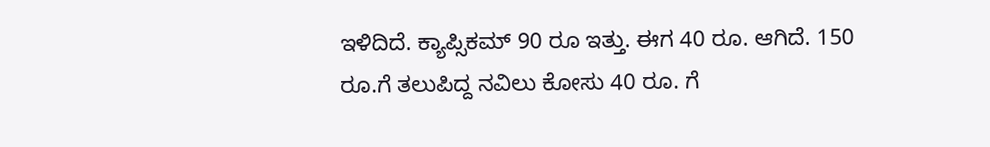ಇಳಿದಿದೆ. ಕ್ಯಾಪ್ಸಿಕಮ್ 90 ರೂ ಇತ್ತು. ಈಗ 40 ರೂ. ಆಗಿದೆ. 150 ರೂ.ಗೆ ತಲುಪಿದ್ದ ನವಿಲು ಕೋಸು 40 ರೂ. ಗೆ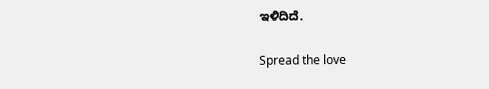ಇಳಿದಿದೆ.

Spread the love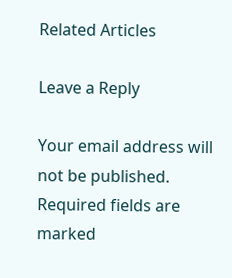Related Articles

Leave a Reply

Your email address will not be published. Required fields are marked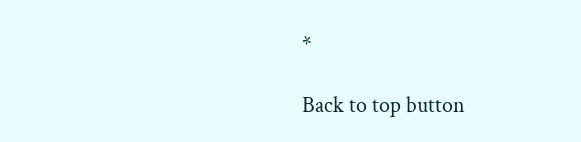*

Back to top button